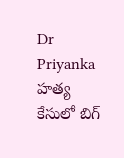Dr Priyanka హత్య కేసులో బిగ్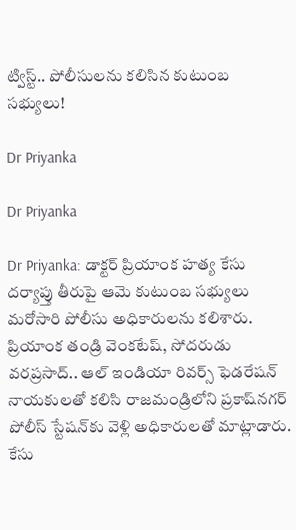ట్విస్ట్.. పోలీసులను కలిసిన కుటుంబ సభ్యులు!

Dr Priyanka

Dr Priyanka

Dr Priyanka: డాక్టర్ ప్రియాంక హత్య కేసు దర్యాప్తు తీరుపై ఆమె కుటుంబ సభ్యులు మరోసారి పోలీసు అధికారులను కలిశారు. ప్రియాంక తండ్రి వెంకటేష్, సోదరుడు వరప్రసాద్.. ఆల్ ఇండియా రివర్స్ ఫెడరేషన్ నాయకులతో కలిసి రాజమండ్రిలోని ప్రకాష్‌నగర్ పోలీస్ స్టేషన్‌కు వెళ్లి అధికారులతో మాట్లాడారు. కేసు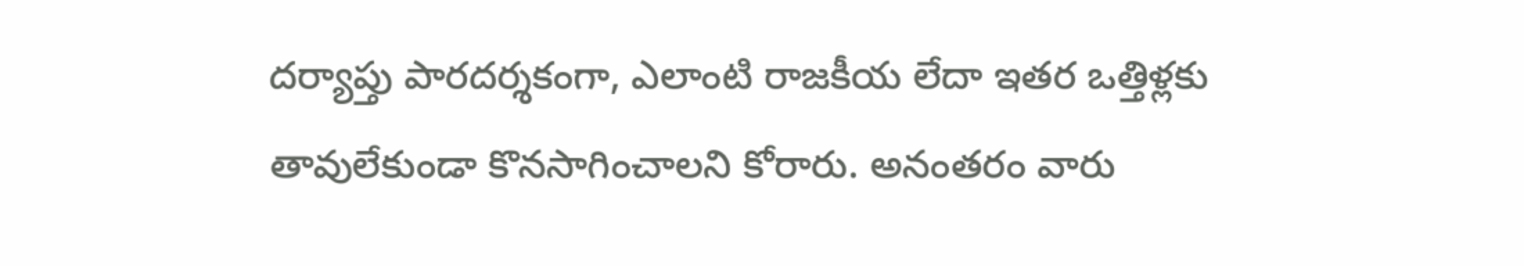దర్యాప్తు పారదర్శకంగా, ఎలాంటి రాజకీయ లేదా ఇతర ఒత్తిళ్లకు తావులేకుండా కొనసాగించాలని కోరారు. అనంతరం వారు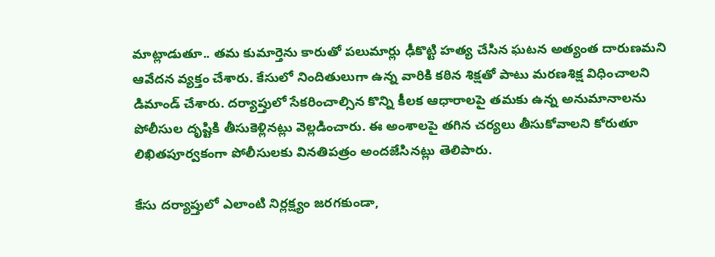మాట్లాడుతూ.. తమ కుమార్తెను కారుతో పలుమార్లు ఢీకొట్టి హత్య చేసిన ఘటన అత్యంత దారుణమని ఆవేదన వ్యక్తం చేశారు. కేసులో నిందితులుగా ఉన్న వారికి కఠిన శిక్షతో పాటు మరణశిక్ష విధించాలని డిమాండ్ చేశారు. దర్యాప్తులో సేకరించాల్సిన కొన్ని కీలక ఆధారాలపై తమకు ఉన్న అనుమానాలను పోలీసుల దృష్టికి తీసుకెళ్లినట్లు వెల్లడించారు. ఈ అంశాలపై తగిన చర్యలు తీసుకోవాలని కోరుతూ లిఖితపూర్వకంగా పోలీసులకు వినతిపత్రం అందజేసినట్లు తెలిపారు.

కేసు దర్యాప్తులో ఎలాంటి నిర్లక్ష్యం జరగకుండా,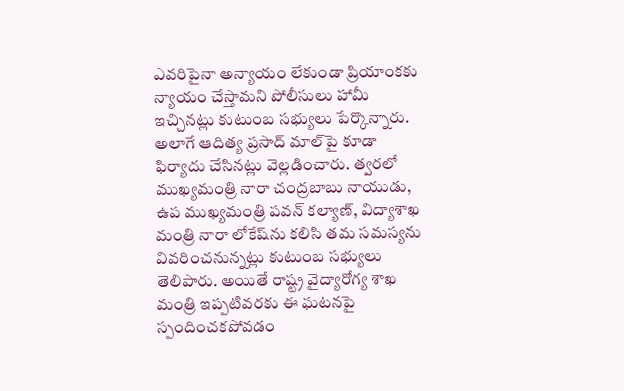ఎవరిపైనా అన్యాయం లేకుండా ప్రియాంకకు న్యాయం చేస్తామని పోలీసులు హామీ ఇచ్చినట్లు కుటుంబ సభ్యులు పేర్కొన్నారు. అలాగే ఆదిత్య ప్రసాద్ మాల్‌పై కూడా ఫిర్యాదు చేసినట్లు వెల్లడించారు. త్వరలో ముఖ్యమంత్రి నారా చంద్రబాబు నాయుడు, ఉప ముఖ్యమంత్రి పవన్ కల్యాణ్, విద్యాశాఖ మంత్రి నారా లోకేష్‌ను కలిసి తమ సమస్యను వివరించనున్నట్లు కుటుంబ సభ్యులు తెలిపారు. అయితే రాష్ట్ర వైద్యారోగ్య శాఖ మంత్రి ఇప్పటివరకు ఈ ఘటనపై స్పందించకపోవడం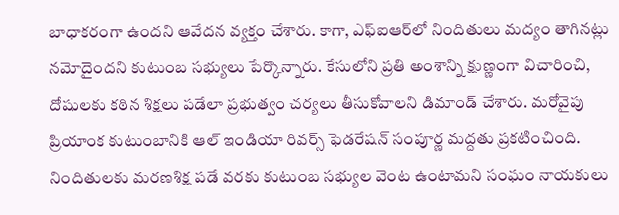బాధాకరంగా ఉందని ఆవేదన వ్యక్తం చేశారు. కాగా, ఎఫ్‌ఐఆర్‌లో నిందితులు మద్యం తాగినట్లు నమోదైందని కుటుంబ సభ్యులు పేర్కొన్నారు. కేసులోని ప్రతి అంశాన్ని క్షుణ్ణంగా విచారించి, దోషులకు కఠిన శిక్షలు పడేలా ప్రభుత్వం చర్యలు తీసుకోవాలని డిమాండ్ చేశారు. మరోవైపు ప్రియాంక కుటుంబానికి ఆల్ ఇండియా రివర్స్ ఫెడరేషన్ సంపూర్ణ మద్దతు ప్రకటించింది. నిందితులకు మరణశిక్ష పడే వరకు కుటుంబ సభ్యుల వెంట ఉంటామని సంఘం నాయకులు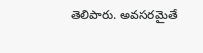తెలిపారు. అవసరమైతే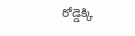రోడ్డెక్కి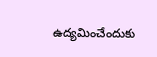ఉద్యమించేందుకు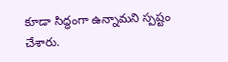కూడా సిద్ధంగా ఉన్నామని స్పష్టం చేశారు.